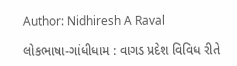Author: Nidhiresh A Raval

લોકભાષા-ગાંધીધામ : વાગડ પ્રદેશ વિવિધ રીતે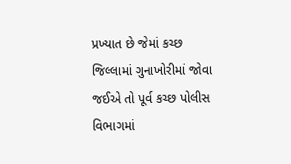પ્રખ્યાત છે જેમાં કચ્છ જિલ્લામાં ગુનાખોરીમાં જોવા જઈએ તો પૂર્વ કચ્છ પોલીસ વિભાગમાં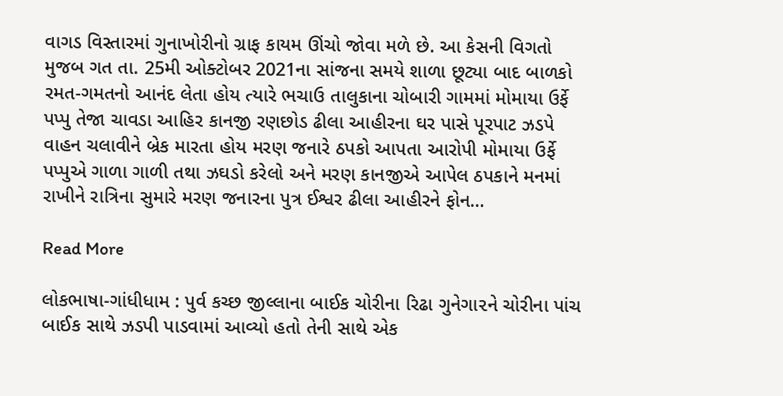વાગડ વિસ્તારમાં ગુનાખોરીનો ગ્રાફ કાયમ ઊંચો જોવા મળે છે. આ કેસની વિગતો મુજબ ગત તા. 25મી ઓક્ટોબર 2021ના સાંજના સમયે શાળા છૂટ્યા બાદ બાળકો રમત-ગમતનો આનંદ લેતા હોય ત્યારે ભચાઉ તાલુકાના ચોબારી ગામમાં મોમાયા ઉર્ફે પપ્પુ તેજા ચાવડા આહિર કાનજી રણછોડ ઢીલા આહીરના ઘર પાસે પૂરપાટ ઝડપે વાહન ચલાવીને બ્રેક મારતા હોય મરણ જનારે ઠપકો આપતા આરોપી મોમાયા ઉર્ફે પપ્પુએ ગાળા ગાળી તથા ઝઘડો કરેલો અને મરણ કાનજીએ આપેલ ઠપકાને મનમાં રાખીને રાત્રિના સુમારે મરણ જનારના પુત્ર ઈશ્વર ઢીલા આહીરને ફોન…

Read More

લોકભાષા-ગાંધીધામ : પુર્વ કચ્છ જીલ્લાના બાઈક ચોરીના રિઢા ગુનેગા૨ને ચોરીના પાંચ બાઈક સાથે ઝડપી પાડવામાં આવ્યો હતો તેની સાથે એક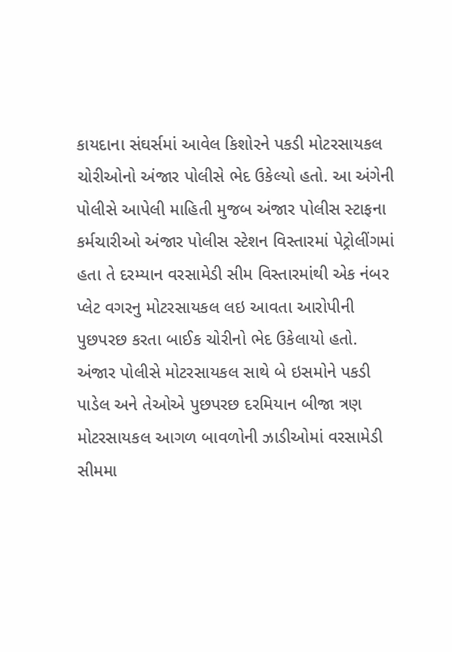કાયદાના સંઘર્સમાં આવેલ કિશોરને પકડી મોટરસાયકલ ચોરીઓનો અંજાર પોલીસે ભેદ ઉકેલ્યો હતો. આ અંગેની પોલીસે આપેલી માહિતી મુજબ અંજાર પોલીસ સ્ટાફના કર્મચારીઓ અંજાર પોલીસ સ્ટેશન વિસ્તારમાં પેટ્રોલીંગમાં હતા તે દરમ્યાન વરસામેડી સીમ વિસ્તારમાંથી એક નંબર પ્લેટ વગરનુ મોટરસાયકલ લઇ આવતા આરોપીની પુછપરછ કરતા બાઈક ચોરીનો ભેદ ઉકેલાયો હતો. અંજાર પોલીસે મોટરસાયકલ સાથે બે ઇસમોને પકડી પાડેલ અને તેઓએ પુછપરછ દરમિયાન બીજા ત્રણ મોટરસાયકલ આગળ બાવળોની ઝાડીઓમાં વરસામેડી સીમમા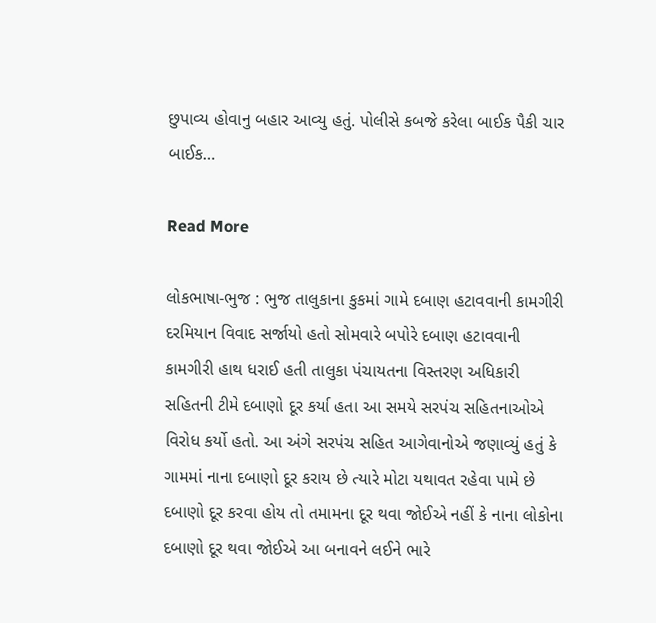છુપાવ્ય હોવાનુ બહાર આવ્યુ હતું. પોલીસે કબજે કરેલા બાઈક પૈકી ચાર બાઈક…

Read More

લોકભાષા-ભુજ : ભુજ તાલુકાના કુકમાં ગામે દબાણ હટાવવાની કામગીરી દરમિયાન વિવાદ સર્જાયો હતો સોમવારે બપોરે દબાણ હટાવવાની કામગીરી હાથ ધરાઈ હતી તાલુકા પંચાયતના વિસ્તરણ અધિકારી સહિતની ટીમે દબાણો દૂર કર્યા હતા આ સમયે સરપંચ સહિતનાઓએ વિરોધ કર્યો હતો. આ અંગે સરપંચ સહિત આગેવાનોએ જણાવ્યું હતું કે ગામમાં નાના દબાણો દૂર કરાય છે ત્યારે મોટા યથાવત રહેવા પામે છે દબાણો દૂર કરવા હોય તો તમામના દૂર થવા જોઈએ નહીં કે નાના લોકોના દબાણો દૂર થવા જોઈએ આ બનાવને લઈને ભારે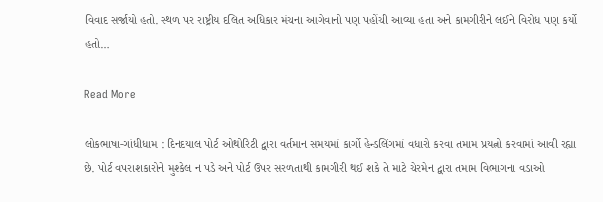વિવાદ સર્જાયો હતો. સ્થળ પર રાષ્ટ્રીય દલિત અધિકાર મંચના આગેવાનો પણ પહોંચી આવ્યા હતા અને કામગીરીને લઈને વિરોધ પણ કર્યો હતો…

Read More

લોકભાષા-ગાંધીધામ : દિનદયાલ પોર્ટ ઓથોરિટી દ્વારા વર્તમાન સમયમાં કાર્ગો હેન્ડલિંગમાં વધારો કરવા તમામ પ્રયત્નો કરવામાં આવી રહ્યા છે. પોર્ટ વપરાશકારોને મુશ્કેલ ન પડે અને પોર્ટ ઉપર સરળતાથી કામગીરી થઈ શકે તે માટે ચેરમેન દ્વારા તમામ વિભાગના વડાઓ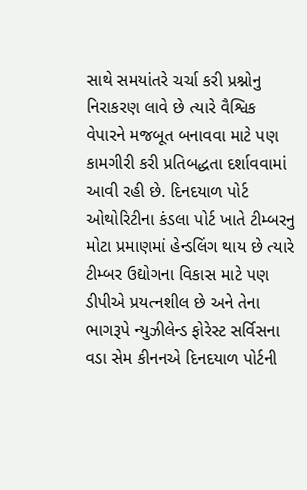સાથે સમયાંતરે ચર્ચા કરી પ્રશ્નોનુ નિરાકરણ લાવે છે ત્યારે વૈશ્વિક વેપારને મજબૂત બનાવવા માટે પણ કામગીરી કરી પ્રતિબદ્ધતા દર્શાવવામાં આવી રહી છે. દિનદયાળ પોર્ટ ઓથોરિટીના કંડલા પોર્ટ ખાતે ટીમ્બરનુ મોટા પ્રમાણમાં હેન્ડલિંગ થાય છે ત્યારે ટીમ્બર ઉદ્યોગના વિકાસ માટે પણ ડીપીએ પ્રયત્નશીલ છે અને તેના ભાગરૂપે ન્યુઝીલેન્ડ ફોરેસ્ટ સર્વિસના વડા સેમ કીનનએ દિનદયાળ પોર્ટની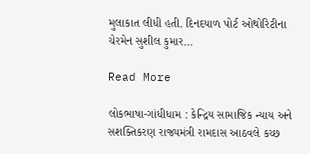મુલાકાત લીધી હતી. દિનદયાળ પોર્ટ ઓથોરિટીના ચેરમેન સુશીલ કુમાર…

Read More

લોકભાષા-ગાંધીધામ : કેન્દ્રિય સામાજિક ન્યાય અને સશક્તિકરણ રાજ્યમંત્રી રામદાસ આઠવલે કચ્છ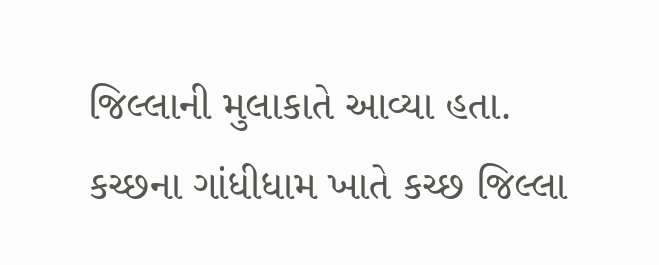જિલ્લાની મુલાકાતે આવ્યા હતા. કચ્છના ગાંધીધામ ખાતે કચ્છ જિલ્લા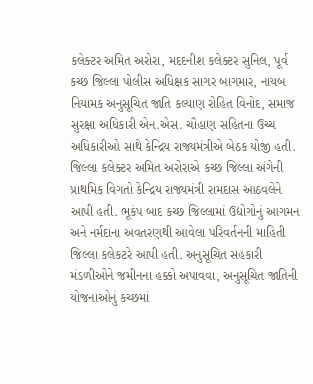કલેક્ટર અમિત અરોરા, મદદનીશ કલેક્ટર સુનિલ, પૂર્વ કચ્છ જિલ્લા પોલીસ અધિક્ષક સાગર બાગમાર, નાયબ નિયામક અનુસૂચિત જાતિ કલ્યાણ રોહિત વિનોદ, સમાજ સુરક્ષા અધિકારી એન.એસ. ચૌહાણ સહિતના ઉચ્ચ અધિકારીઓ સાથે કેન્દ્રિય રાજ્યમંત્રીએ બેઠક યોજી હતી. જિલ્લા કલેક્ટર અમિત અરોરાએ કચ્છ જિલ્લા અંગેની પ્રાથમિક વિગતો કેન્દ્રિય રાજ્યમંત્રી રામદાસ આઠવલેને આપી હતી. ભૂકંપ બાદ કચ્છ જિલ્લામાં ઉદ્યોગોનું આગમન અને નર્મદાના અવતરણથી આવેલા પરિવર્તનની માહિતી જિલ્લા કલેકટરે આપી હતી. અનુસૂચિત સહકારી મંડળીઓને જમીનના હક્કો અપાવવા, અનુસૂચિત જાતિની યોજનાઓનું કચ્છમાં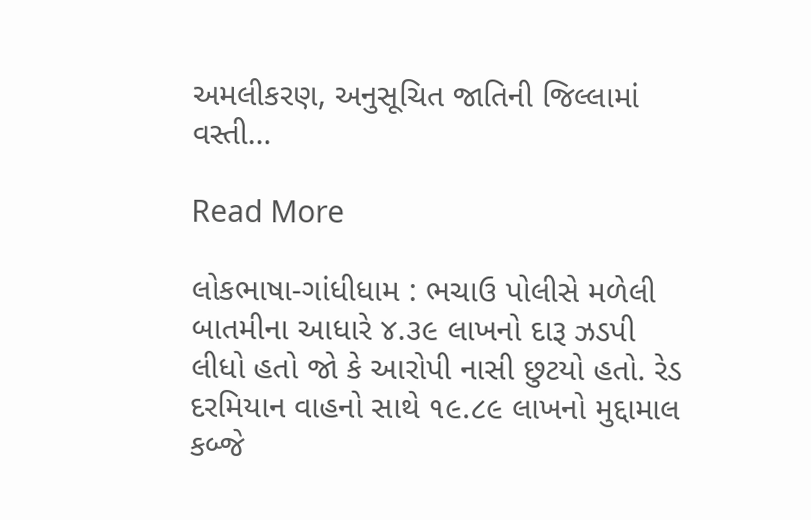અમલીકરણ, અનુસૂચિત જાતિની જિલ્લામાં વસ્તી…

Read More

લોકભાષા-ગાંધીધામ : ભચાઉ પોલીસે મળેલી બાતમીના આધારે ૪.૩૯ લાખનો દારૂ ઝડપી લીધો હતો જો કે આરોપી નાસી છુટયો હતો. રેડ દરમિયાન વાહનો સાથે ૧૯.૮૯ લાખનો મુદ્દામાલ કબ્જે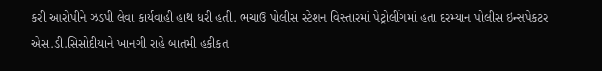કરી આરોપીને ઝડપી લેવા કાર્યવાહી હાથ ધરી હતી. ભચાઉ પોલીસ સ્ટેશન વિસ્તારમાં પેટ્રોલીંગમાં હતા દરમ્યાન પોલીસ ઇન્સપેકટર એસ.ડી.સિસોદીયાને ખાનગી રાહે બાતમી હકીકત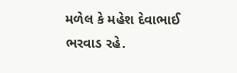મળેલ કે મહેશ દેવાભાઈ ભરવાડ રહે.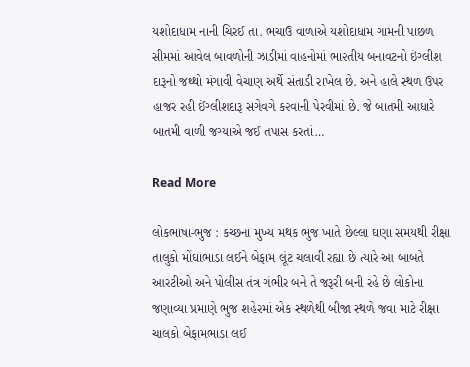યશોદાધામ નાની ચિરઈ તા. ભચાઉ વાળાએ યશોદાધામ ગામની પાછળ સીમમાં આવેલ બાવળોની ઝાડીમાં વાહનોમાં ભા૨તીય બનાવટનો ઇંગ્લીશ દારૂનો જથ્થો મંગાવી વેચાણ અર્થે સંતાડી રાખેલ છે. અને હાલે સ્થળ ઉપર હાજર રહી ઈંગ્લીશદારૂ સગેવગે ક૨વાની પેરવીમાં છે. જે બાતમી આધારે બાતમી વાળી જગ્યાએ જઈ તપાસ કરતાં…

Read More

લોકભાષા-ભુજ : કચ્છના મુખ્ય મથક ભુજ ખાતે છેલ્લા ઘણા સમયથી રીક્ષા તાલુકો મોંઘાભાડા લઈને બેફામ લૂંટ ચલાવી રહ્યા છે ત્યારે આ બાબતે આરટીઓ અને પોલીસ તંત્ર ગંભીર બને તે જરૂરી બની રહે છે લોકોના જણાવ્યા પ્રમાણે ભુજ શહેરમાં એક સ્થળેથી બીજા સ્થળે જવા માટે રીક્ષા ચાલકો બેફામભાડા લઈ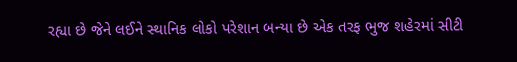રહ્યા છે જેને લઈને સ્થાનિક લોકો પરેશાન બન્યા છે એક તરફ ભુજ શહેરમાં સીટી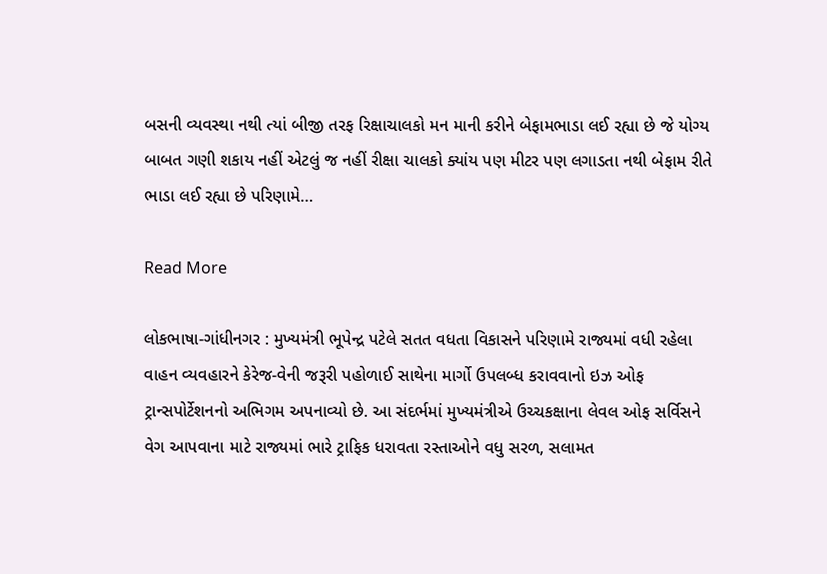બસની વ્યવસ્થા નથી ત્યાં બીજી તરફ રિક્ષાચાલકો મન માની કરીને બેફામભાડા લઈ રહ્યા છે જે યોગ્ય બાબત ગણી શકાય નહીં એટલું જ નહીં રીક્ષા ચાલકો ક્યાંય પણ મીટર પણ લગાડતા નથી બેફામ રીતે ભાડા લઈ રહ્યા છે પરિણામે…

Read More

લોકભાષા-ગાંધીનગર : મુખ્યમંત્રી ભૂપેન્દ્ર પટેલે સતત વધતા વિકાસને પરિણામે રાજ્યમાં વધી રહેલા વાહન વ્યવહારને કેરેજ-વેની જરૂરી પહોળાઈ સાથેના માર્ગો ઉપલબ્ધ કરાવવાનો ઇઝ ઓફ ટ્રાન્સપોર્ટેશનનો અભિગમ અપનાવ્યો છે. આ સંદર્ભમાં મુખ્યમંત્રીએ ઉચ્ચકક્ષાના લેવલ ઓફ સર્વિસને વેગ આપવાના માટે રાજ્યમાં ભારે ટ્રાફિક ધરાવતા રસ્તાઓને વધુ સરળ, સલામત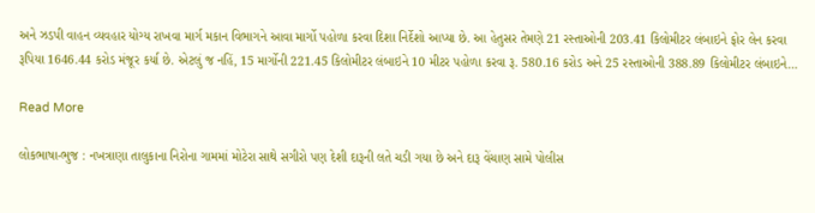અને ઝડપી વાહન વ્યવહાર યોગ્ય રાખવા માર્ગ મકાન વિભાગને આવા માર્ગો પહોળા કરવા દિશા નિર્દેશો આપ્યા છે. આ હેતુસર તેમણે 21 રસ્તાઓની 203.41 કિલોમીટર લંબાઇને ફોર લેન કરવા રૂપિયા 1646.44 કરોડ મંજૂર કર્યા છે. એટલું જ નહિં, 15 માર્ગોની 221.45 કિલોમીટર લંબાઇને 10 મીટર પહોળા કરવા રૂ. 580.16 કરોડ અને 25 રસ્તાઓની 388.89 કિલોમીટર લંબાઇને…

Read More

લોકભાષા-ભુજ : નખત્રાણા તાલુકાના નિરોના ગામમાં મોટેરા સાથે સગીરો પણ દેશી દારૂની લતે ચડી ગયા છે અને દારૂ વેંચાણ સામે પોલીસ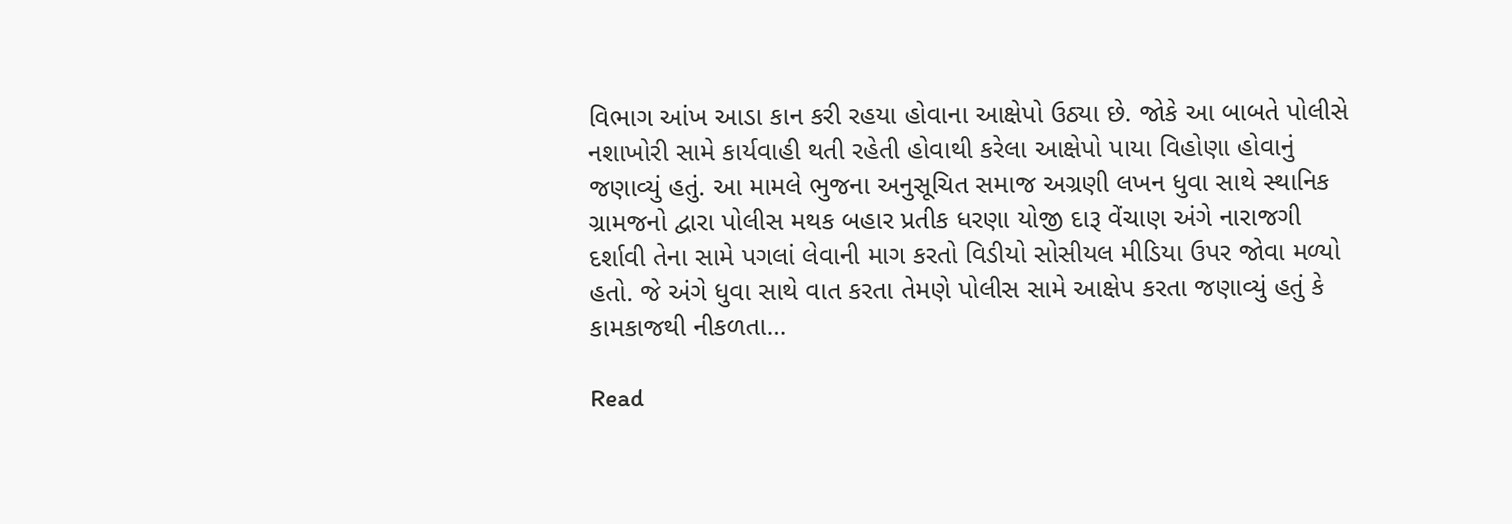વિભાગ આંખ આડા કાન કરી રહયા હોવાના આક્ષેપો ઉઠ્યા છે. જોકે આ બાબતે પોલીસે નશાખોરી સામે કાર્યવાહી થતી રહેતી હોવાથી કરેલા આક્ષેપો પાયા વિહોણા હોવાનું જણાવ્યું હતું. આ મામલે ભુજના અનુસૂચિત સમાજ અગ્રણી લખન ધુવા સાથે સ્થાનિક ગ્રામજનો દ્વારા પોલીસ મથક બહાર પ્રતીક ધરણા યોજી દારૂ વેંચાણ અંગે નારાજગી દર્શાવી તેના સામે પગલાં લેવાની માગ કરતો વિડીયો સોસીયલ મીડિયા ઉપર જોવા મળ્યો હતો. જે અંગે ધુવા સાથે વાત કરતા તેમણે પોલીસ સામે આક્ષેપ કરતા જણાવ્યું હતું કે કામકાજથી નીકળતા…

Read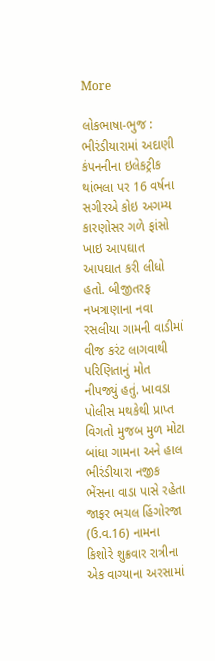More

લોકભાષા-ભુજ : ભીરંડીયારામાં અદાણી કંપનનીના ઇલેકટ્રીક થાંભલા પર 16 વર્ષના સગીરએ કોઇ અગમ્ય કારણોસર ગળે ફાંસો ખાઇ આપઘાત આપઘાત કરી લીધો હતો. બીજીતરફ નખત્રાણાના નવા રસલીયા ગામની વાડીમાં વીજ કરંટ લાગવાથી પરિણિતાનું મોત નીપજ્યું હતું. ખાવડા પોલીસ મથકેથી પ્રાપ્ત વિગતો મુજબ મુળ મોટા બાંધા ગામના અને હાલ ભીરંડીયારા નજીક ભેંસના વાડા પાસે રહેતા જાફર ભચલ હિંગોરજા (ઉ.વ.16) નામના કિશોરે શુક્રવાર રાત્રીના એક વાગ્યાના અરસામાં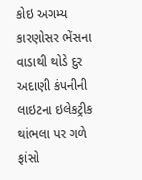કોઇ અગમ્ય કારણોસર ભેંસના વાડાથી થોડે દુર અદાણી કંપનીની લાઇટના ઇલેકટ્રીક થાંભલા પર ગળે ફાંસો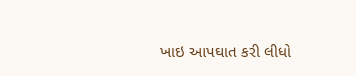ખાઇ આપઘાત કરી લીધો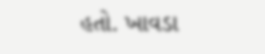હતો. ખાવડા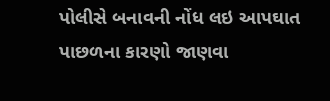પોલીસે બનાવની નોંધ લઇ આપઘાત પાછળના કારણો જાણવા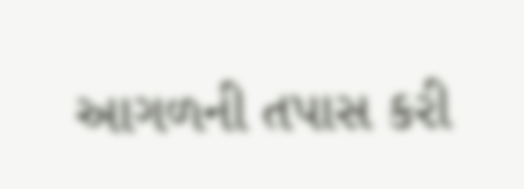આગળની તપાસ કરી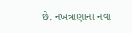છે. નખત્રાણાના નવા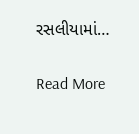રસલીયામાં…

Read More